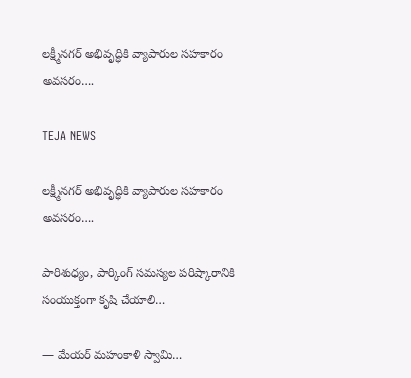లక్ష్మీనగర్ అభివృద్ధికి వ్యాపారుల సహకారం అవసరం….

TEJA NEWS

లక్ష్మీనగర్ అభివృద్ధికి వ్యాపారుల సహకారం అవసరం….

పారిశుధ్యం, పార్కింగ్ సమస్యల పరిష్కారానికి సంయుక్తంగా కృషి చేయాలి…

— మేయర్ మహంకాళి స్వామి…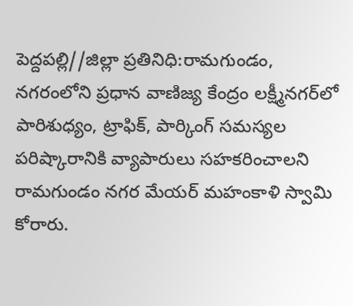పెద్దపల్లి//జిల్లా ప్రతినిధి:రామగుండం, నగరంలోని ప్రధాన వాణిజ్య కేంద్రం లక్ష్మీనగర్‌లో పారిశుధ్యం, ట్రాఫిక్, పార్కింగ్ సమస్యల పరిష్కారానికి వ్యాపారులు సహకరించాలని రామగుండం నగర మేయర్ మహంకాళి స్వామి కోరారు.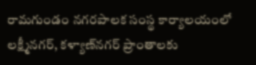రామగుండం నగరపాలక సంస్థ కార్యాలయంలో లక్ష్మీనగర్, కళ్యాణ్‌నగర్ ప్రాంతాలకు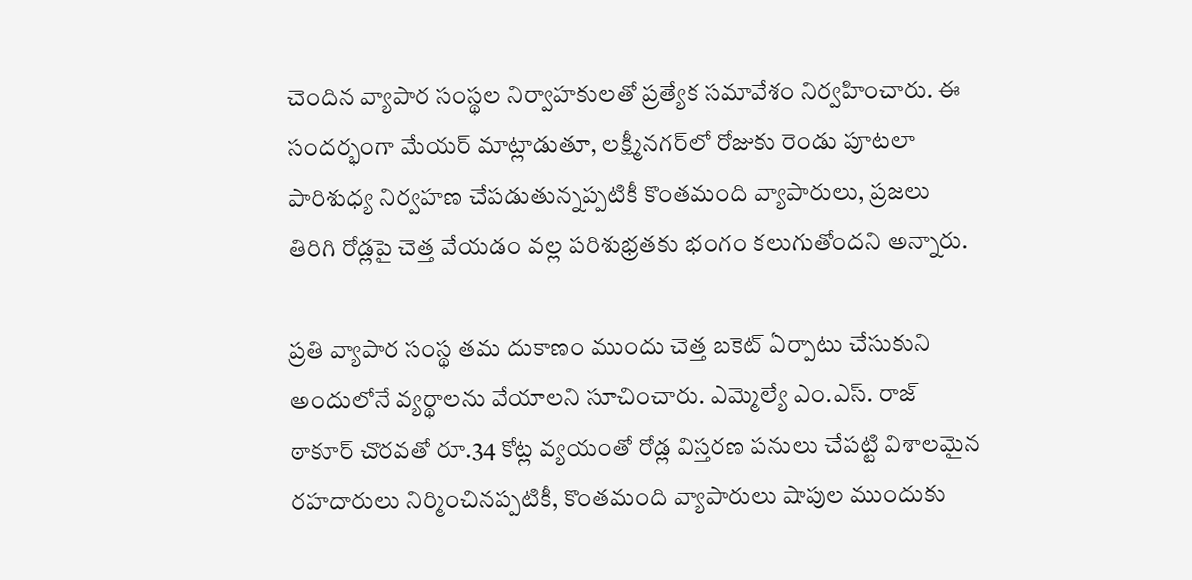చెందిన వ్యాపార సంస్థల నిర్వాహకులతో ప్రత్యేక సమావేశం నిర్వహించారు. ఈ సందర్భంగా మేయర్ మాట్లాడుతూ, లక్ష్మీనగర్‌లో రోజుకు రెండు పూటలా పారిశుధ్య నిర్వహణ చేపడుతున్నప్పటికీ కొంతమంది వ్యాపారులు, ప్రజలు తిరిగి రోడ్లపై చెత్త వేయడం వల్ల పరిశుభ్రతకు భంగం కలుగుతోందని అన్నారు.

ప్రతి వ్యాపార సంస్థ తమ దుకాణం ముందు చెత్త బకెట్ ఏర్పాటు చేసుకుని అందులోనే వ్యర్థాలను వేయాలని సూచించారు. ఎమ్మెల్యే ఎం.ఎస్. రాజ్ ఠాకూర్ చొరవతో రూ.34 కోట్ల వ్యయంతో రోడ్ల విస్తరణ పనులు చేపట్టి విశాలమైన రహదారులు నిర్మించినప్పటికీ, కొంతమంది వ్యాపారులు షాపుల ముందుకు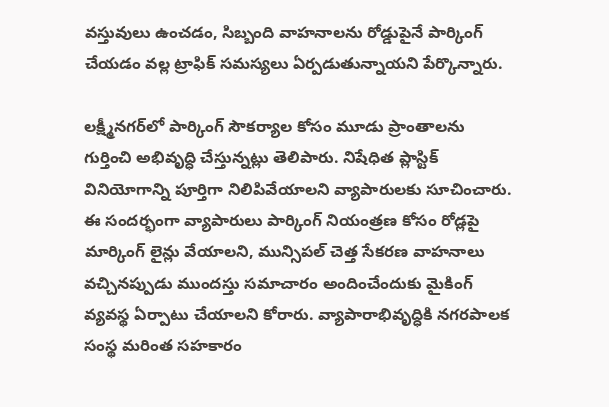వస్తువులు ఉంచడం, సిబ్బంది వాహనాలను రోడ్డుపైనే పార్కింగ్ చేయడం వల్ల ట్రాఫిక్ సమస్యలు ఏర్పడుతున్నాయని పేర్కొన్నారు.

లక్ష్మీనగర్‌లో పార్కింగ్ సౌకర్యాల కోసం మూడు ప్రాంతాలను గుర్తించి అభివృద్ధి చేస్తున్నట్లు తెలిపారు. నిషేధిత ప్లాస్టిక్ వినియోగాన్ని పూర్తిగా నిలిపివేయాలని వ్యాపారులకు సూచించారు.
ఈ సందర్భంగా వ్యాపారులు పార్కింగ్ నియంత్రణ కోసం రోడ్లపై మార్కింగ్ లైన్లు వేయాలని, మున్సిపల్ చెత్త సేకరణ వాహనాలు వచ్చినప్పుడు ముందస్తు సమాచారం అందించేందుకు మైకింగ్ వ్యవస్థ ఏర్పాటు చేయాలని కోరారు. వ్యాపారాభివృద్ధికి నగరపాలక సంస్థ మరింత సహకారం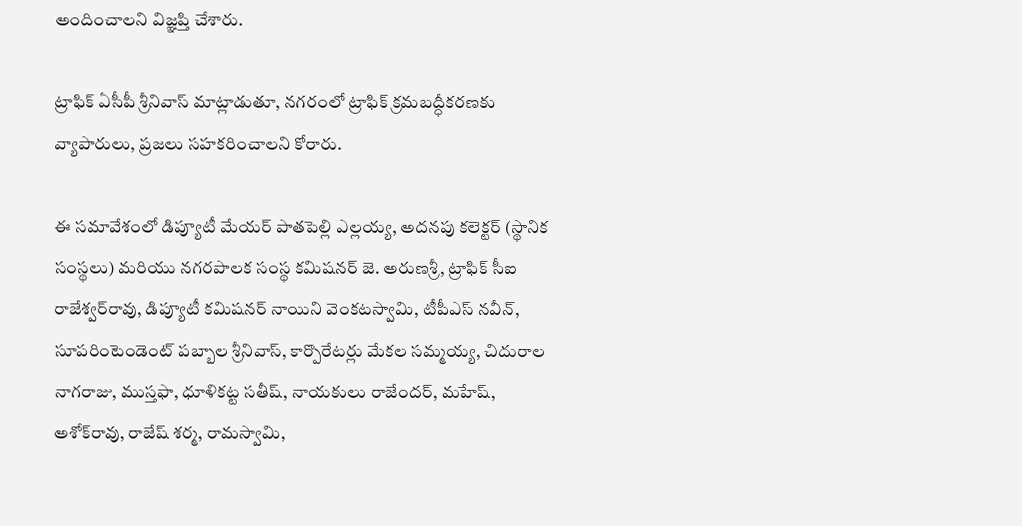అందించాలని విజ్ఞప్తి చేశారు.

ట్రాఫిక్ ఏసీపీ శ్రీనివాస్ మాట్లాడుతూ, నగరంలో ట్రాఫిక్ క్రమబద్ధీకరణకు వ్యాపారులు, ప్రజలు సహకరించాలని కోరారు.

ఈ సమావేశంలో డిప్యూటీ మేయర్ పాతపెల్లి ఎల్లయ్య, అదనపు కలెక్టర్ (స్థానిక సంస్థలు) మరియు నగరపాలక సంస్థ కమిషనర్ జె. అరుణశ్రీ, ట్రాఫిక్ సీఐ రాజేశ్వర్‌రావు, డిప్యూటీ కమిషనర్ నాయిని వెంకటస్వామి, టీపీఎస్ నవీన్, సూపరింటెండెంట్ పబ్బాల శ్రీనివాస్, కార్పొరేటర్లు మేకల సమ్మయ్య, చిదురాల నాగరాజు, ముస్తఫా, ధూళికట్ట సతీష్, నాయకులు రాజేందర్, మహేష్, అశోక్‌రావు, రాజేష్ శర్మ, రామస్వామి,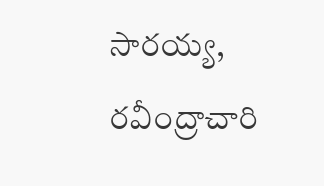సారయ్య, రవీంద్రాచారి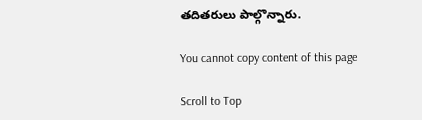తదితరులు పాల్గొన్నారు.

You cannot copy content of this page

Scroll to Top